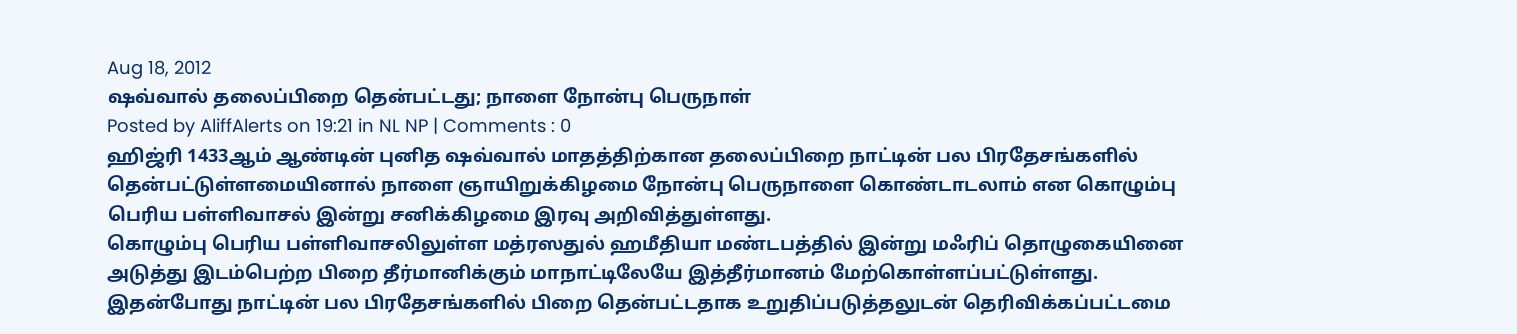Aug 18, 2012
ஷவ்வால் தலைப்பிறை தென்பட்டது; நாளை நோன்பு பெருநாள்
Posted by AliffAlerts on 19:21 in NL NP | Comments : 0
ஹிஜ்ரி 1433ஆம் ஆண்டின் புனித ஷவ்வால் மாதத்திற்கான தலைப்பிறை நாட்டின் பல பிரதேசங்களில் தென்பட்டுள்ளமையினால் நாளை ஞாயிறுக்கிழமை நோன்பு பெருநாளை கொண்டாடலாம் என கொழும்பு பெரிய பள்ளிவாசல் இன்று சனிக்கிழமை இரவு அறிவித்துள்ளது.
கொழும்பு பெரிய பள்ளிவாசலிலுள்ள மத்ரஸதுல் ஹமீதியா மண்டபத்தில் இன்று மஃரிப் தொழுகையினை அடுத்து இடம்பெற்ற பிறை தீர்மானிக்கும் மாநாட்டிலேயே இத்தீர்மானம் மேற்கொள்ளப்பட்டுள்ளது. இதன்போது நாட்டின் பல பிரதேசங்களில் பிறை தென்பட்டதாக உறுதிப்படுத்தலுடன் தெரிவிக்கப்பட்டமை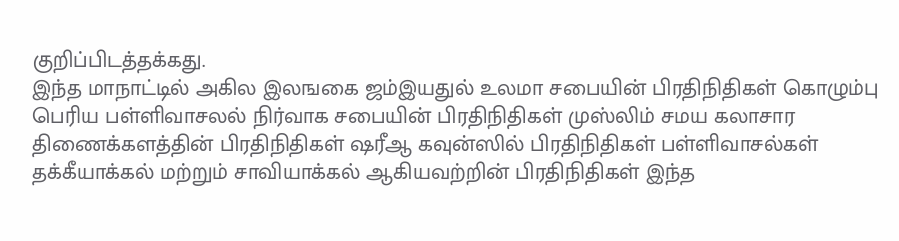குறிப்பிடத்தக்கது.
இந்த மாநாட்டில் அகில இலஙகை ஜம்இயதுல் உலமா சபையின் பிரதிநிதிகள் கொழும்பு பெரிய பள்ளிவாசலல் நிர்வாக சபையின் பிரதிநிதிகள் முஸ்லிம் சமய கலாசார திணைக்களத்தின் பிரதிநிதிகள் ஷரீஆ கவுன்ஸில் பிரதிநிதிகள் பள்ளிவாசல்கள் தக்கீயாக்கல் மற்றும் சாவியாக்கல் ஆகியவற்றின் பிரதிநிதிகள் இந்த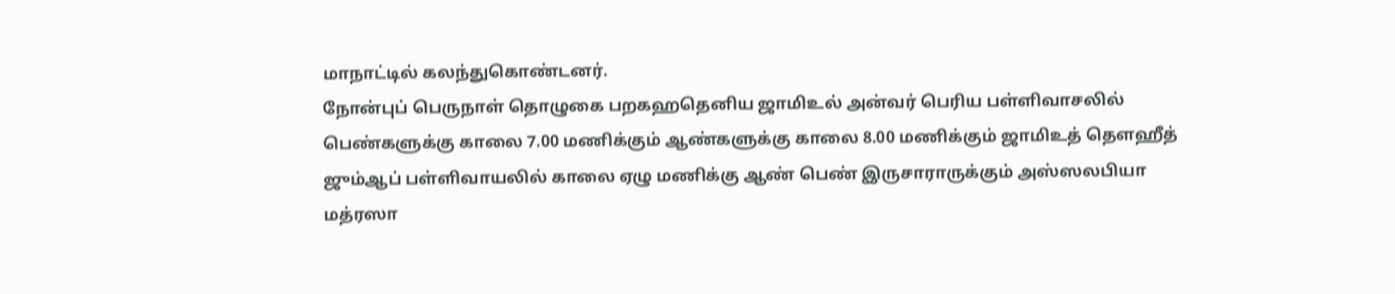மாநாட்டில் கலந்துகொண்டனர்.
நோன்புப் பெருநாள் தொழுகை பறகஹதெனிய ஜாமிஉல் அன்வர் பெரிய பள்ளிவாசலில் பெண்களுக்கு காலை 7.00 மணிக்கும் ஆண்களுக்கு காலை 8.00 மணிக்கும் ஜாமிஉத் தௌஹீத் ஜும்ஆப் பள்ளிவாயலில் காலை ஏழு மணிக்கு ஆண் பெண் இருசாராருக்கும் அஸ்ஸலபியா மத்ரஸா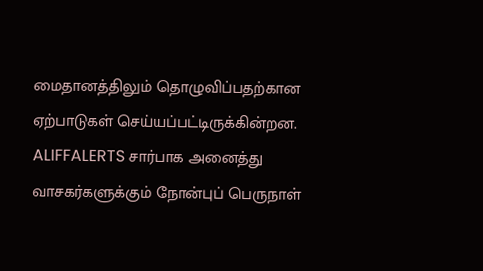மைதானத்திலும் தொழுவிப்பதற்கான ஏற்பாடுகள் செய்யப்பட்டிருக்கின்றன.
ALIFFALERTS சார்பாக அனைத்து வாசகர்களுக்கும் நோன்புப் பெருநாள்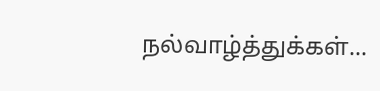நல்வாழ்த்துக்கள்...